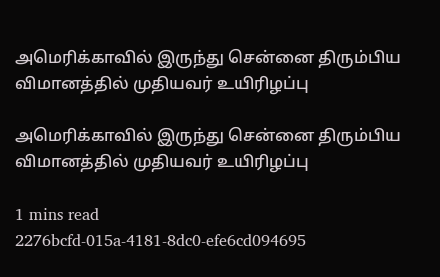அமெரிக்காவில் இருந்து சென்னை திரும்பிய விமானத்தில் முதியவர் உயிரிழப்பு

அமெரிக்காவில் இருந்து சென்னை திரும்பிய விமானத்தில் முதியவர் உயிரிழப்பு

1 mins read
2276bcfd-015a-4181-8dc0-efe6cd094695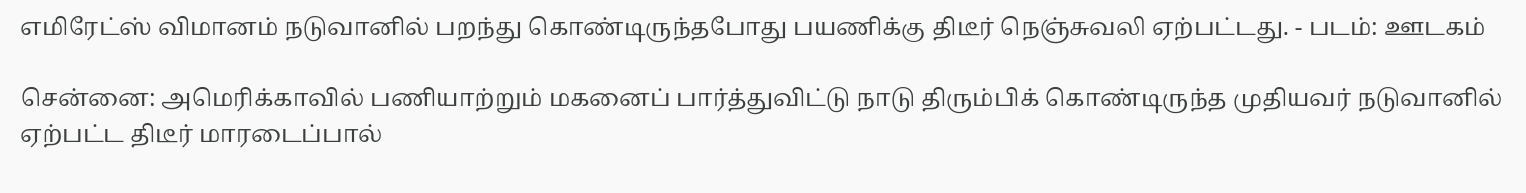எமிரேட்ஸ் விமானம் நடுவானில் பறந்து கொண்டிருந்தபோது பயணிக்கு திடீர் நெஞ்சுவலி ஏற்பட்டது. - படம்: ஊடகம்

சென்னை: அமெரிக்காவில் பணியாற்றும் மகனைப் பார்த்துவிட்டு நாடு திரும்பிக் கொண்டிருந்த முதியவர் நடுவானில் ஏற்பட்ட திடீர் மாரடைப்பால்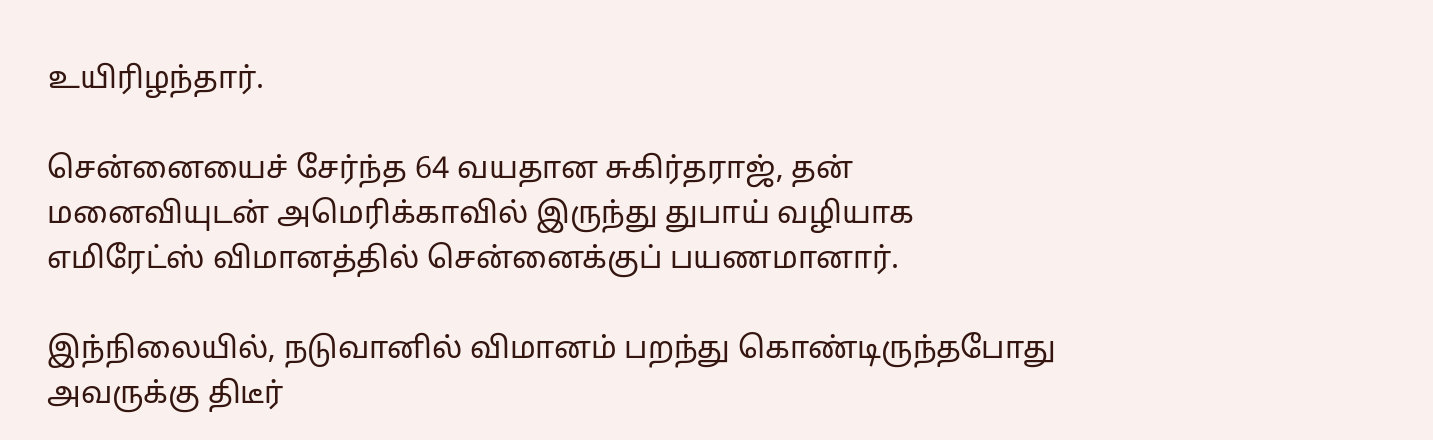உயிரிழந்தார்.

சென்னையைச் சேர்ந்த 64 வயதான சுகிர்தராஜ், தன் மனைவியுடன் அமெரிக்காவில் இருந்து துபாய் வழியாக எமிரேட்ஸ் விமானத்தில் சென்னைக்குப் பயணமானார்.

இந்நிலையில், நடுவானில் விமானம் பறந்து கொண்டிருந்தபோது அவருக்கு திடீர்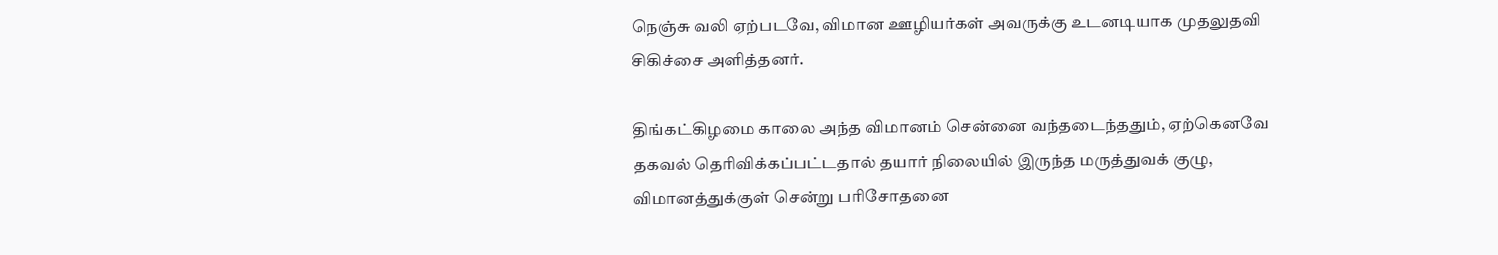நெஞ்சு வலி ஏற்படவே, விமான ஊழியர்கள் அவருக்கு உடனடியாக முதலுதவி சிகிச்சை அளித்தனர்.

திங்கட்கிழமை காலை அந்த விமானம் சென்னை வந்தடைந்ததும், ஏற்கெனவே தகவல் தெரிவிக்கப்பட்டதால் தயார் நிலையில் இருந்த மருத்துவக் குழு, விமானத்துக்குள் சென்று பரிசோதனை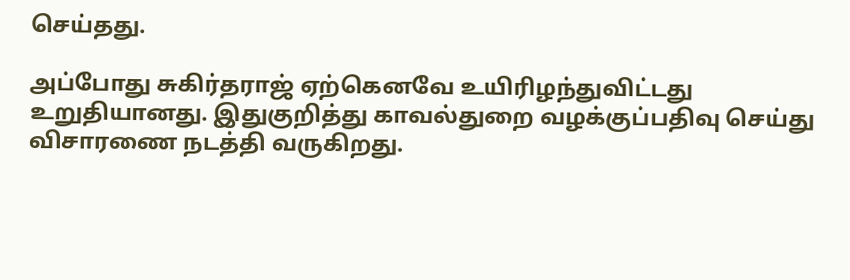செய்தது.

அப்போது சுகிர்தராஜ் ஏற்கெனவே உயிரிழந்துவிட்டது உறுதியானது. இதுகுறித்து காவல்துறை வழக்குப்பதிவு செய்து விசாரணை நடத்தி வருகிறது.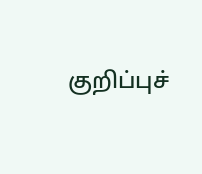குறிப்புச்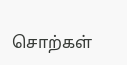சொற்கள்